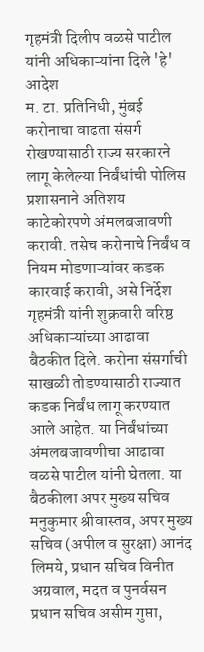गृहमंत्री दिलीप वळसे पाटील यांनी अधिकाऱ्यांना दिले 'हे' आदेश
म. टा. प्रतिनिधी, मुंबई करोनाचा वाढता संसर्ग रोखण्यासाठी राज्य सरकारने लागू केलेल्या निर्बंधांची पोलिस प्रशासनाने अतिशय काटेकोरपणे अंमलबजावणी करावी. तसेच करोनाचे निर्बंध व नियम मोडणाऱ्यांवर कडक कारवाई करावी, असे निर्देश गृहमंत्री यांनी शुक्रवारी वरिष्ठ अधिकाऱ्यांच्या आढावा बैठकीत दिले. करोना संसर्गाची साखळी तोडण्यासाठी राज्यात कडक निर्बंध लागू करण्यात आले आहेत. या निर्बंधांच्या अंमलबजावणीचा आढावा वळसे पाटील यांनी घेतला. या बैठकीला अपर मुख्य सचिव मनुकुमार श्रीवास्तव, अपर मुख्य सचिव (अपील व सुरक्षा) आनंद लिमये, प्रधान सचिव विनीत अग्रवाल, मदत व पुनर्वसन प्रधान सचिव असीम गुप्ता,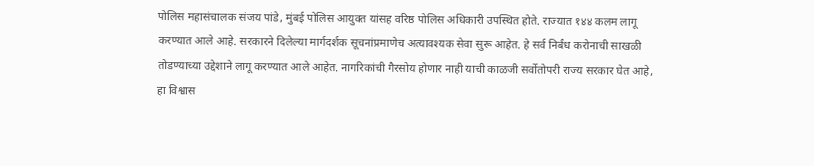पोलिस महासंचालक संजय पांडे, मुंबई पोलिस आयुक्त यांसह वरिष्ठ पोलिस अधिकारी उपस्थित होते. राज्यात १४४ कलम लागू करण्यात आले आहे. सरकारने दिलेल्या मार्गदर्शक सूचनांप्रमाणेच अत्यावश्यक सेवा सुरू आहेत. हे सर्व निर्बंध करोनाची साखळी तोडण्याच्या उद्देशाने लागू करण्यात आले आहेत. नागरिकांची गैरसोय होणार नाही याची काळजी सर्वोतोपरी राज्य सरकार घेत आहे, हा विश्वास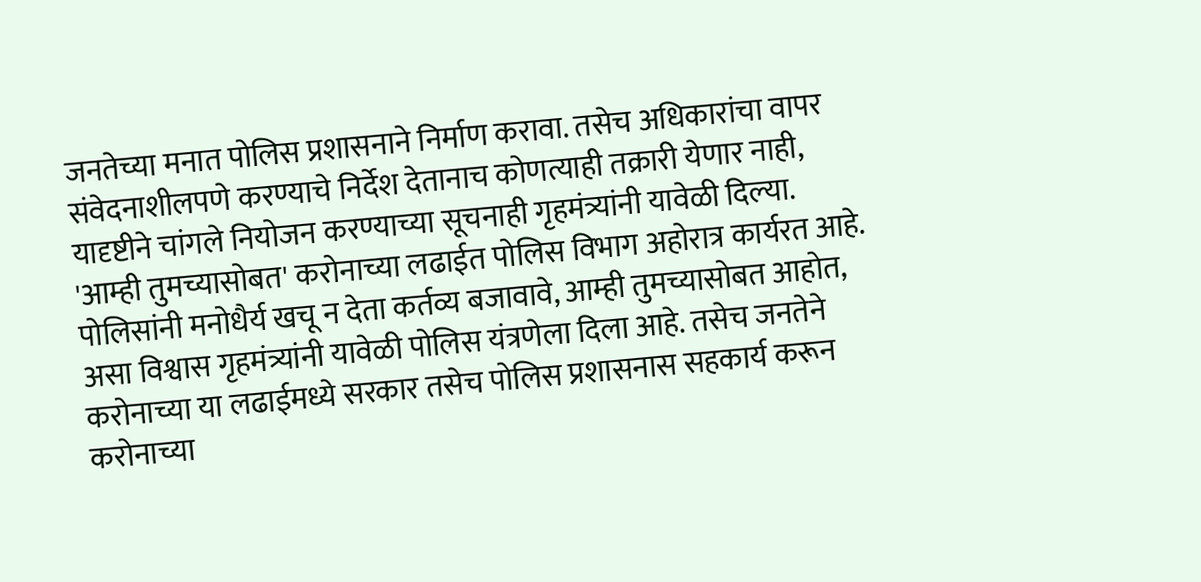जनतेच्या मनात पोलिस प्रशासनाने निर्माण करावा. तसेच अधिकारांचा वापर संवेदनाशीलपणे करण्याचे निर्देश देतानाच कोणत्याही तक्रारी येणार नाही, यादृष्टीने चांगले नियोजन करण्याच्या सूचनाही गृहमंत्र्यांनी यावेळी दिल्या. 'आम्ही तुमच्यासोबत' करोनाच्या लढाईत पोलिस विभाग अहोरात्र कार्यरत आहे. पोलिसांनी मनोधैर्य खचू न देता कर्तव्य बजावावे, आम्ही तुमच्यासोबत आहोत, असा विश्वास गृहमंत्र्यांनी यावेळी पोलिस यंत्रणेला दिला आहे. तसेच जनतेने करोनाच्या या लढाईमध्ये सरकार तसेच पोलिस प्रशासनास सहकार्य करून करोनाच्या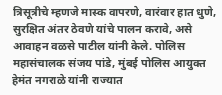त्रिसूत्रीचे म्हणजे मास्क वापरणे, वारंवार हात धुणे, सुरक्षित अंतर ठेवणे यांचे पालन करावे, असे आवाहन वळसे पाटील यांनी केले. पोलिस महासंचालक संजय पांडे, मुंबई पोलिस आयुक्त हेमंत नगराळे यांनी राज्यात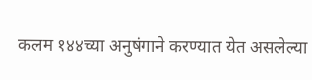कलम १४४च्या अनुषंगाने करण्यात येत असलेल्या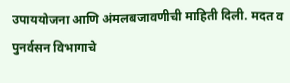उपाययोजना आणि अंमलबजावणीची माहिती दिली. मदत व पुनर्वसन विभागाचे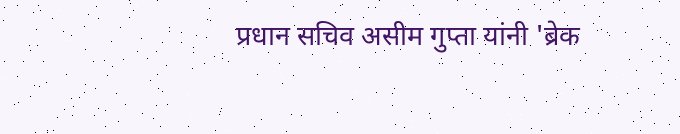प्रधान सचिव असीम गुप्ता यांनी 'ब्रेक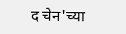द चेन'च्या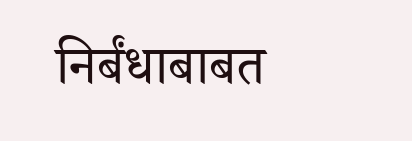निर्बंधाबाबत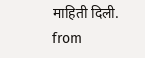माहिती दिली.
from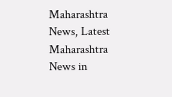Maharashtra News, Latest Maharashtra News in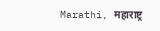Marathi, महाराष्ट्र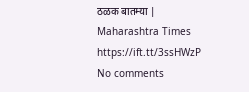ठळक बातम्या | Maharashtra Times https://ift.tt/3ssHWzP
No comments